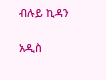ብሉይ ኪዳን

አዲስ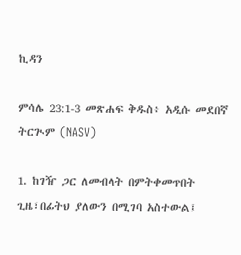ኪዳን

ምሳሌ 23:1-3 መጽሐፍ ቅዱስ፥ አዲሱ መደበኛ ትርጒም (NASV)

1. ከገዥ ጋር ለመብላት በምትቀመጥበት ጊዜ፣በፊትህ ያለውን በሚገባ አስተውል፤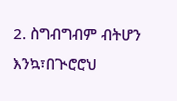2. ስግብግብም ብትሆን እንኳ፣በጒሮሮህ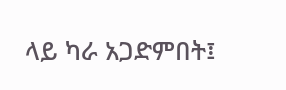ላይ ካራ አጋድምበት፤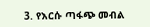3. የእርሱ ጣፋጭ መብል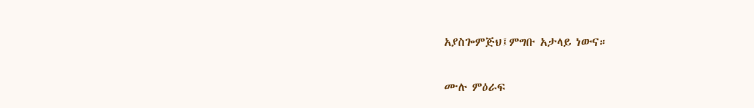አያስጐምጅህ፤ምግቡ አታላይ ነውና።

ሙሉ ምዕራፍ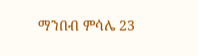ማንበብ ምሳሌ 23